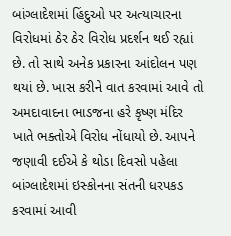બાંગ્લાદેશમાં હિંદુઓ પર અત્યાચારના વિરોધમાં ઠેર ઠેર વિરોધ પ્રદર્શન થઈ રહ્યાં છે. તો સાથે અનેક પ્રકારના આંદોલન પણ થયાં છે. ખાસ કરીને વાત કરવામાં આવે તો અમદાવાદના ભાડજના હરે કૃષ્ણ મંદિર ખાતે ભક્તોએ વિરોધ નોંધાયો છે. આપને જણાવી દઈએ કે થોડા દિવસો પહેલા બાંગ્લાદેશમાં ઇસ્કોનના સંતની ધરપકડ કરવામાં આવી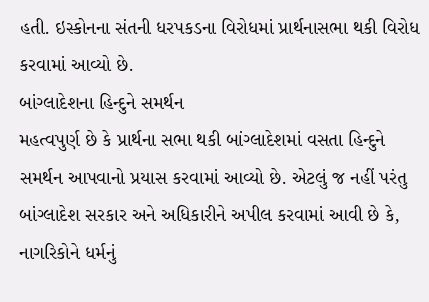હતી. ઇસ્કોનના સંતની ધરપકડના વિરોધમાં પ્રાર્થનાસભા થકી વિરોધ કરવામાં આવ્યો છે.
બાંગ્લાદેશના હિન્દુને સમર્થન
મહત્વપુર્ણ છે કે પ્રાર્થના સભા થકી બાંગ્લાદેશમાં વસતા હિન્દુને સમર્થન આપવાનો પ્રયાસ કરવામાં આવ્યો છે. એટલું જ નહીં પરંતુ બાંગ્લાદેશ સરકાર અને અધિકારીને અપીલ કરવામાં આવી છે કે, નાગરિકોને ધર્મનું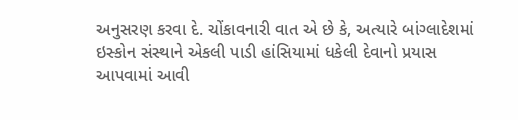અનુસરણ કરવા દે. ચોંકાવનારી વાત એ છે કે, અત્યારે બાંગ્લાદેશમાં ઇસ્કોન સંસ્થાને એકલી પાડી હાંસિયામાં ધકેલી દેવાનો પ્રયાસ આપવામાં આવી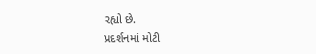રહ્યો છે.
પ્રદર્શનમાં મોટી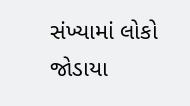સંખ્યામાં લોકો જોડાયા